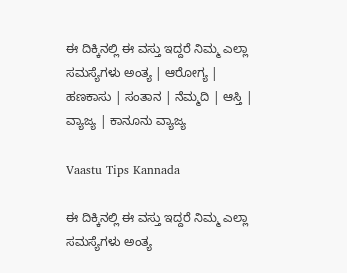ಈ ದಿಕ್ಕಿನಲ್ಲಿ ಈ ವಸ್ತು ಇದ್ದರೆ ನಿಮ್ಮ ಎಲ್ಲಾ ಸಮಸ್ಯೆಗಳು ಅಂತ್ಯ | ಆರೋಗ್ಯ | ಹಣಕಾಸು | ಸಂತಾನ | ನೆಮ್ಮದಿ | ಆಸ್ತಿ | ವ್ಯಾಜ್ಯ | ಕಾನೂನು ವ್ಯಾಜ್ಯ

Vaastu Tips Kannada

ಈ ದಿಕ್ಕಿನಲ್ಲಿ ಈ ವಸ್ತು ಇದ್ದರೆ ನಿಮ್ಮ ಎಲ್ಲಾ ಸಮಸ್ಯೆಗಳು ಅಂತ್ಯ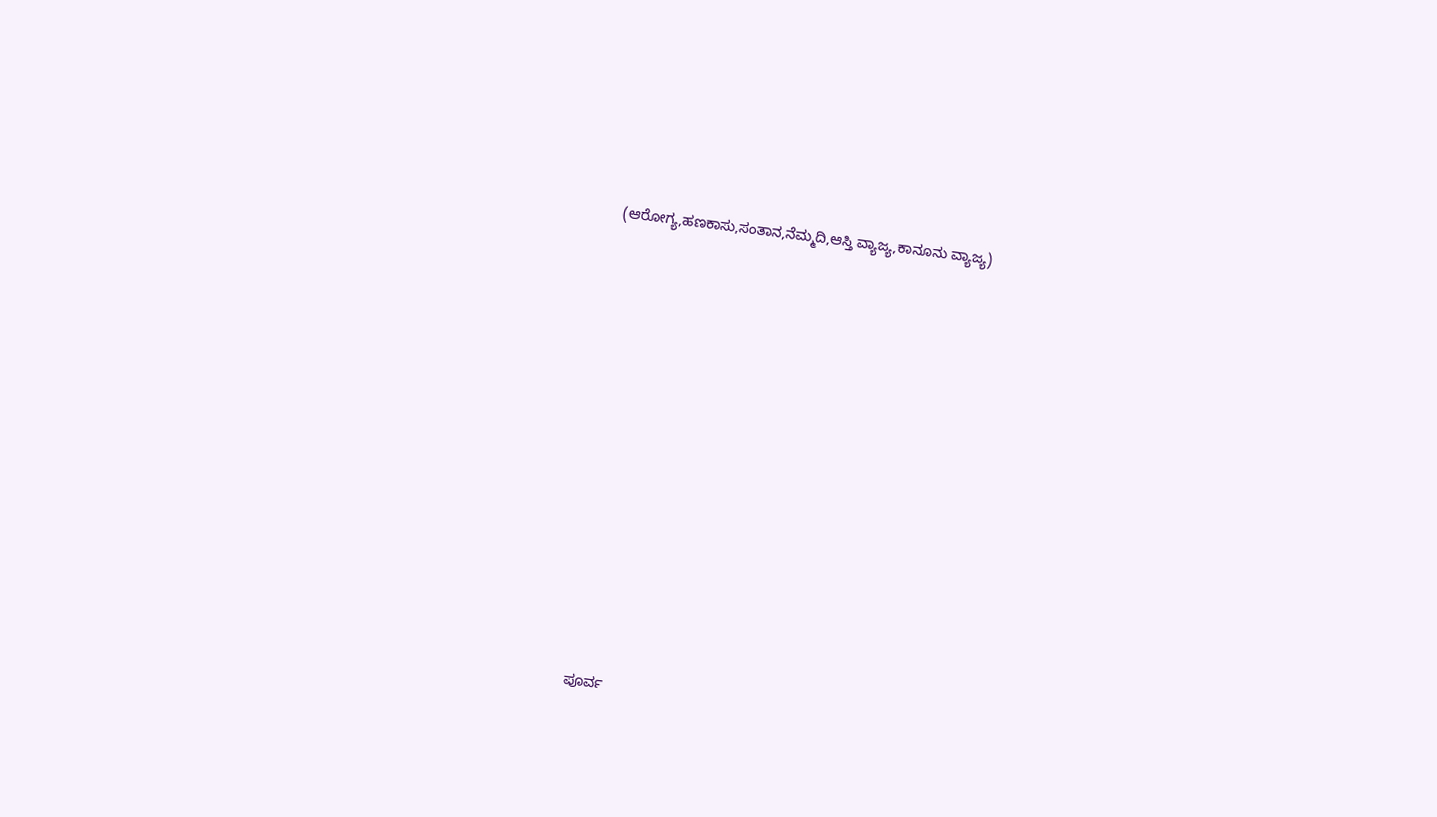(ಆರೋಗ್ಯ,ಹಣಕಾಸು,ಸಂತಾನ,ನೆಮ್ಮದಿ,ಆಸ್ತಿ ವ್ಯಾಜ್ಯ,ಕಾನೂನು ವ್ಯಾಜ್ಯ)















ಪೂರ್ವ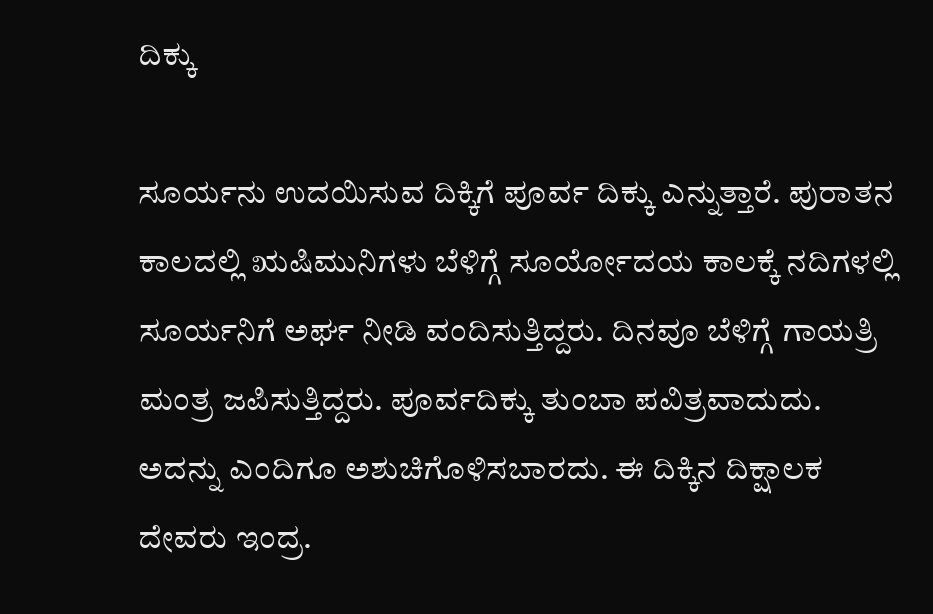ದಿಕ್ಕು

ಸೂರ್ಯನು ಉದಯಿಸುವ ದಿಕ್ಕಿಗೆ ಪೂರ್ವ ದಿಕ್ಕು ಎನ್ನುತ್ತಾರೆ. ಪುರಾತನ ಕಾಲದಲ್ಲಿ ಋಷಿಮುನಿಗಳು ಬೆಳಿಗ್ಗೆ ಸೂರ್ಯೋದಯ ಕಾಲಕ್ಕೆ ನದಿಗಳಲ್ಲಿ ಸೂರ್ಯನಿಗೆ ಅರ್ಘ ನೀಡಿ ವಂದಿಸುತ್ತಿದ್ದರು. ದಿನವೂ ಬೆಳಿಗ್ಗೆ ಗಾಯತ್ರಿ ಮಂತ್ರ ಜಪಿಸುತ್ತಿದ್ದರು. ಪೂರ್ವದಿಕ್ಕು ತುಂಬಾ ಪವಿತ್ರವಾದುದು. ಅದನ್ನು ಎಂದಿಗೂ ಅಶುಚಿಗೊಳಿಸಬಾರದು. ಈ ದಿಕ್ಕಿನ ದಿಕ್ಷಾಲಕ ದೇವರು ಇಂದ್ರ.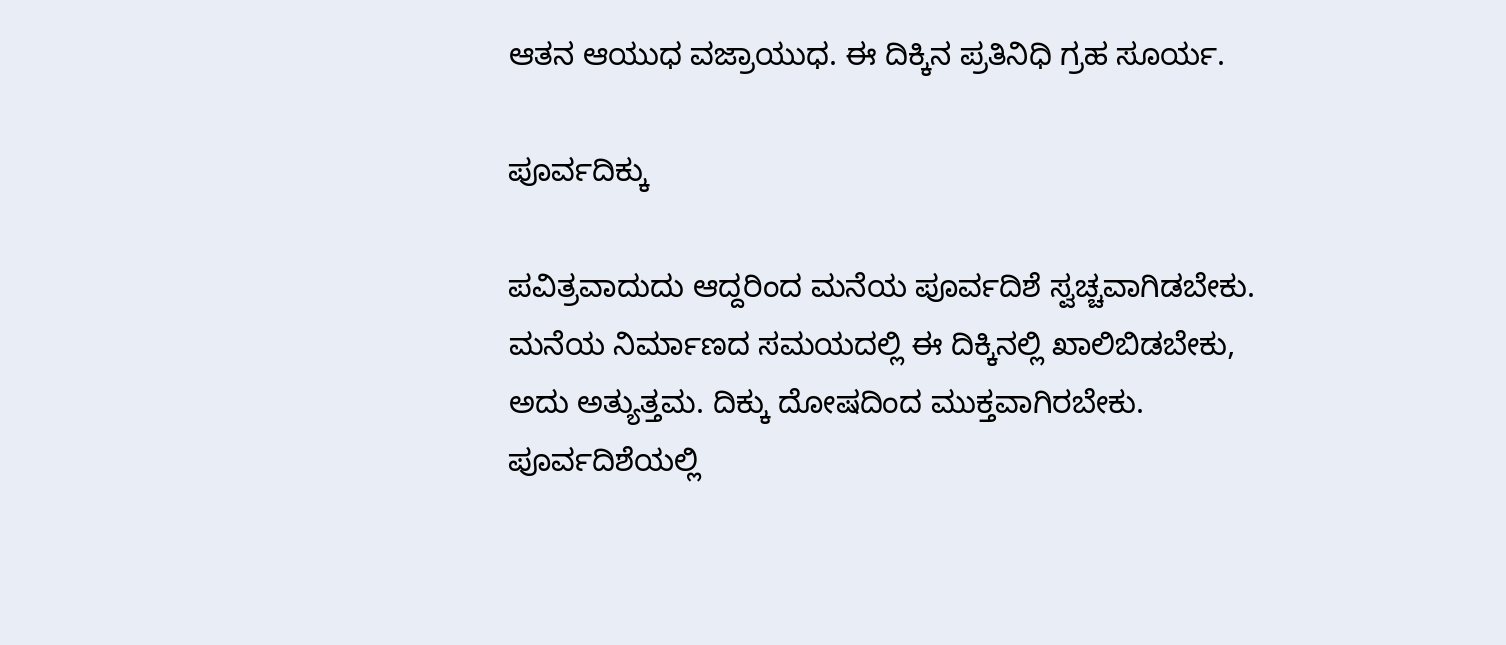ಆತನ ಆಯುಧ ವಜ್ರಾಯುಧ. ಈ ದಿಕ್ಕಿನ ಪ್ರತಿನಿಧಿ ಗ್ರಹ ಸೂರ್ಯ.

ಪೂರ್ವದಿಕ್ಕು

ಪವಿತ್ರವಾದುದು ಆದ್ದರಿಂದ ಮನೆಯ ಪೂರ್ವದಿಶೆ ಸ್ವಚ್ಚವಾಗಿಡಬೇಕು. ಮನೆಯ ನಿರ್ಮಾಣದ ಸಮಯದಲ್ಲಿ ಈ ದಿಕ್ಕಿನಲ್ಲಿ ಖಾಲಿಬಿಡಬೇಕು, ಅದು ಅತ್ಯುತ್ತಮ. ದಿಕ್ಕು ದೋಷದಿಂದ ಮುಕ್ತವಾಗಿರಬೇಕು. ಪೂರ್ವದಿಶೆಯಲ್ಲಿ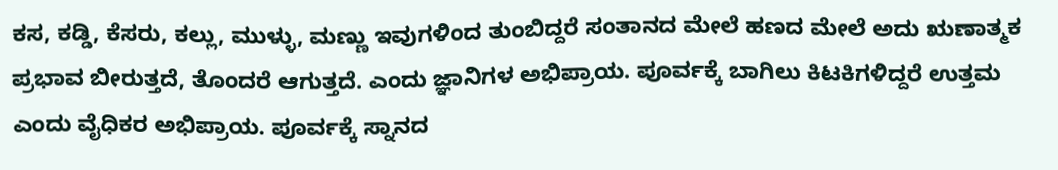ಕಸ, ಕಡ್ಡಿ, ಕೆಸರು, ಕಲ್ಲು, ಮುಳ್ಳು, ಮಣ್ಣು ಇವುಗಳಿಂದ ತುಂಬಿದ್ದರೆ ಸಂತಾನದ ಮೇಲೆ ಹಣದ ಮೇಲೆ ಅದು ಋಣಾತ್ಮಕ ಪ್ರಭಾವ ಬೀರುತ್ತದೆ, ತೊಂದರೆ ಆಗುತ್ತದೆ. ಎಂದು ಜ್ಞಾನಿಗಳ ಅಭಿಪ್ರಾಯ. ಪೂರ್ವಕ್ಕೆ ಬಾಗಿಲು ಕಿಟಕಿಗಳಿದ್ದರೆ ಉತ್ತಮ ಎಂದು ವೈಧಿಕರ ಅಭಿಪ್ರಾಯ. ಪೂರ್ವಕ್ಕೆ ಸ್ನಾನದ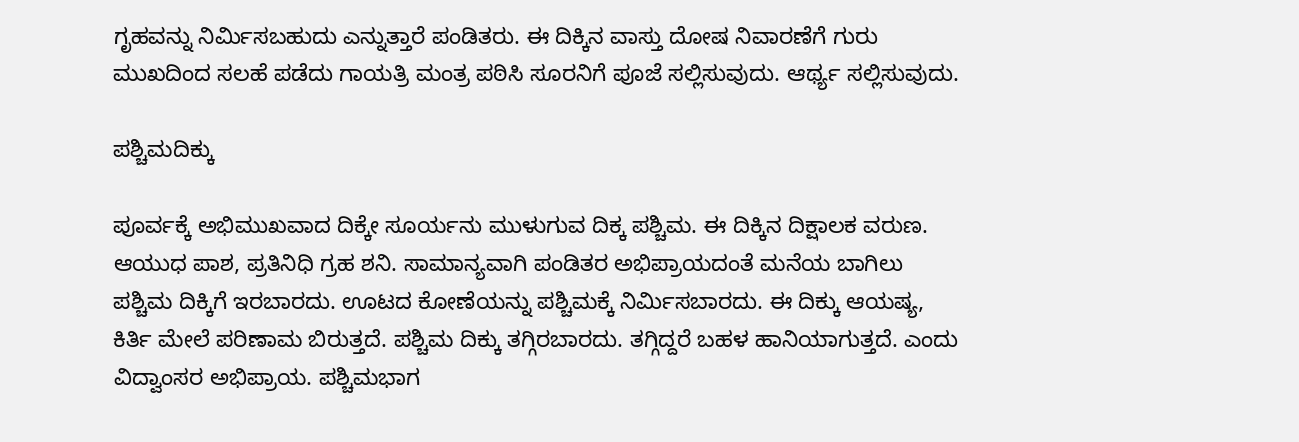ಗೃಹವನ್ನು ನಿರ್ಮಿಸಬಹುದು ಎನ್ನುತ್ತಾರೆ ಪಂಡಿತರು. ಈ ದಿಕ್ಕಿನ ವಾಸ್ತು ದೋಷ ನಿವಾರಣೆಗೆ ಗುರು ಮುಖದಿಂದ ಸಲಹೆ ಪಡೆದು ಗಾಯತ್ರಿ ಮಂತ್ರ ಪಠಿಸಿ ಸೂರನಿಗೆ ಪೂಜೆ ಸಲ್ಲಿಸುವುದು. ಆರ್ಥ್ಯ ಸಲ್ಲಿಸುವುದು.

ಪಶ್ಚಿಮದಿಕ್ಕು

ಪೂರ್ವಕ್ಕೆ ಅಭಿಮುಖವಾದ ದಿಕ್ಕೇ ಸೂರ್ಯನು ಮುಳುಗುವ ದಿಕ್ಕ ಪಶ್ಚಿಮ. ಈ ದಿಕ್ಕಿನ ದಿಕ್ಷಾಲಕ ವರುಣ. ಆಯುಧ ಪಾಶ, ಪ್ರತಿನಿಧಿ ಗ್ರಹ ಶನಿ. ಸಾಮಾನ್ಯವಾಗಿ ಪಂಡಿತರ ಅಭಿಪ್ರಾಯದಂತೆ ಮನೆಯ ಬಾಗಿಲು ಪಶ್ಚಿಮ ದಿಕ್ಕಿಗೆ ಇರಬಾರದು. ಊಟದ ಕೋಣೆಯನ್ನು ಪಶ್ಚಿಮಕ್ಕೆ ನಿರ್ಮಿಸಬಾರದು. ಈ ದಿಕ್ಕು ಆಯಷ್ಯ, ಕಿರ್ತಿ ಮೇಲೆ ಪರಿಣಾಮ ಬಿರುತ್ತದೆ. ಪಶ್ಚಿಮ ದಿಕ್ಕು ತಗ್ಗಿರಬಾರದು. ತಗ್ಗಿದ್ದರೆ ಬಹಳ ಹಾನಿಯಾಗುತ್ತದೆ. ಎಂದು ವಿದ್ವಾಂಸರ ಅಭಿಪ್ರಾಯ. ಪಶ್ಚಿಮಭಾಗ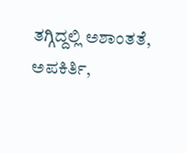ತಗ್ಗಿದ್ದಲ್ಲಿ ಅಶಾಂತತೆ, ಅಪಕಿರ್ತಿ,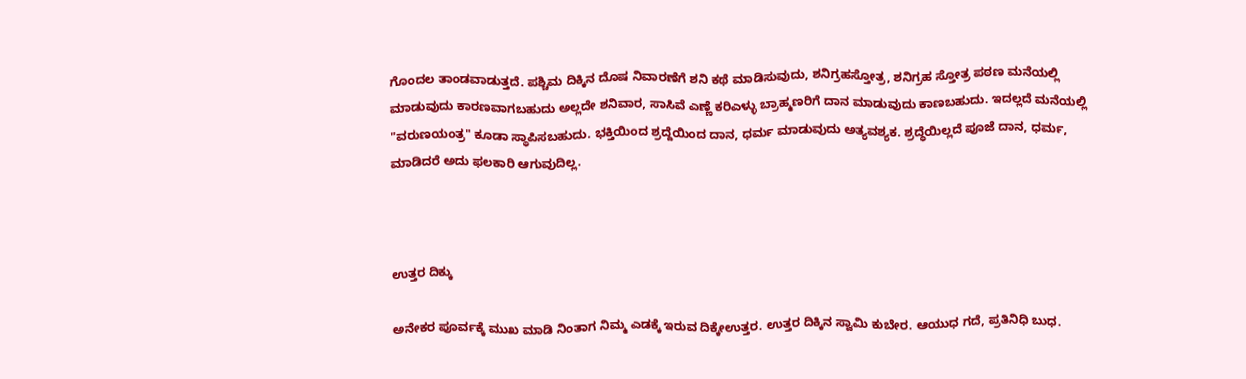ಗೊಂದಲ ತಾಂಡವಾಡುತ್ತದೆ. ಪಶ್ಚಿಮ ದಿಕ್ಕಿನ ದೊಷ ನಿವಾರಣೆಗೆ ಶನಿ ಕಥೆ ಮಾಡಿಸುವುದು, ಶನಿಗ್ರಹಸ್ತೋತ್ರ, ಶನಿಗ್ರಹ ಸ್ತೋತ್ರ ಪಠಣ ಮನೆಯಲ್ಲಿ ಮಾಡುವುದು ಕಾರಣವಾಗಬಹುದು ಅಲ್ಲದೇ ಶನಿವಾರ, ಸಾಸಿವೆ ಎಣ್ಣೆ ಕರಿಎಳ್ಳು ಬ್ರಾಹ್ಮಣರಿಗೆ ದಾನ ಮಾಡುವುದು ಕಾಣಬಹುದು. ಇದಲ್ಲದೆ ಮನೆಯಲ್ಲಿ "ವರುಣಯಂತ್ರ" ಕೂಡಾ ಸ್ಥಾಪಿಸಬಹುದು. ಭಕ್ತಿಯಿಂದ ಶ್ರದ್ದೆಯಿಂದ ದಾನ, ಧರ್ಮ ಮಾಡುವುದು ಅತ್ಯವಶ್ಯಕ. ಶ್ರದ್ಧೆಯಿಲ್ಲದೆ ಪೂಜೆ ದಾನ, ಧರ್ಮ, ಮಾಡಿದರೆ ಅದು ಫಲಕಾರಿ ಆಗುವುದಿಲ್ಲ.



ಉತ್ತರ ದಿಕ್ಕು

ಅನೇಕರ ಪೂರ್ವಕ್ಕೆ ಮುಖ ಮಾಡಿ ನಿಂತಾಗ ನಿಮ್ಮ ಎಡಕ್ಕೆ ಇರುವ ದಿಕ್ಕೇಉತ್ತರ. ಉತ್ತರ ದಿಕ್ಕಿನ ಸ್ವಾಮಿ ಕುಬೇರ. ಆಯುಧ ಗದೆ, ಪ್ರತಿನಿಧಿ ಬುಧ.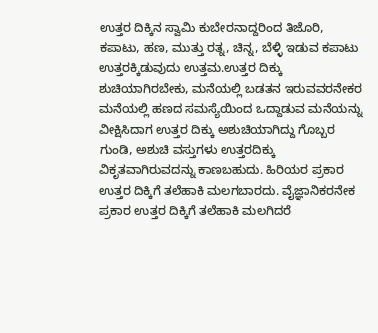ಉತ್ತರ ದಿಕ್ಕಿನ ಸ್ವಾಮಿ ಕುಬೇರನಾದ್ದರಿಂದ ತಿಜೊರಿ, ಕಪಾಟು, ಹಣ, ಮುತ್ತು ರತ್ನ, ಚಿನ್ನ, ಬೆಳ್ಳಿ ಇಡುವ ಕಪಾಟು ಉತ್ತರಕ್ಕಿಡುವುದು ಉತ್ತಮ.ಉತ್ತರ ದಿಕ್ಕು ಶುಚಿಯಾಗಿರಬೇಕು, ಮನೆಯಲ್ಲಿ ಬಡತನ ಇರುವವರನೇಕರ ಮನೆಯಲ್ಲಿ ಹಣದ ಸಮಸ್ಯೆಯಿಂದ ಒದ್ದಾಡುವ ಮನೆಯನ್ನು ವೀಕ್ಷಿಸಿದಾಗ ಉತ್ತರ ದಿಕ್ಕು ಅಶುಚಿಯಾಗಿದ್ದು ಗೊಬ್ಬರ ಗುಂಡಿ, ಅಶುಚಿ ವಸ್ತುಗಳು ಉತ್ತರದಿಕ್ಕು ವಿಕೃತವಾಗಿರುವದನ್ನು ಕಾಣಬಹುದು. ಹಿರಿಯರ ಪ್ರಕಾರ ಉತ್ತರ ದಿಕ್ಕಿಗೆ ತಲೆಹಾಕಿ ಮಲಗಬಾರದು. ವೈಜ್ಞಾನಿಕರನೇಕ ಪ್ರಕಾರ ಉತ್ತರ ದಿಕ್ಕಿಗೆ ತಲೆಹಾಕಿ ಮಲಗಿದರೆ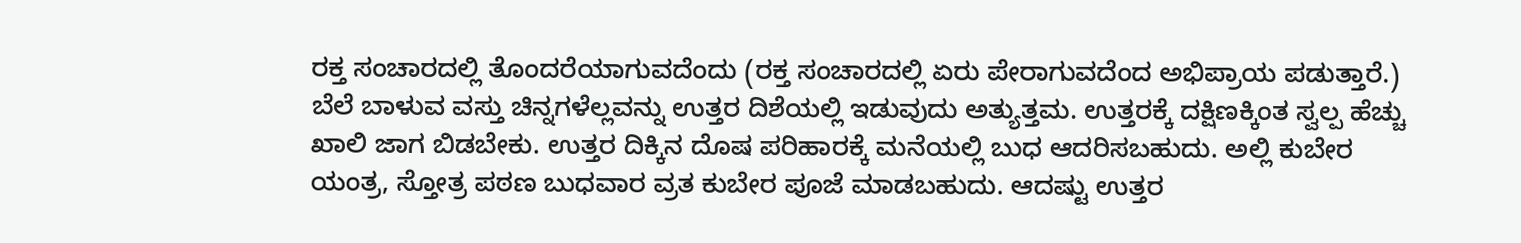ರಕ್ತ ಸಂಚಾರದಲ್ಲಿ ತೊಂದರೆಯಾಗುವದೆಂದು (ರಕ್ತ ಸಂಚಾರದಲ್ಲಿ ಏರು ಪೇರಾಗುವದೆಂದ ಅಭಿಪ್ರಾಯ ಪಡುತ್ತಾರೆ.) ಬೆಲೆ ಬಾಳುವ ವಸ್ತು ಚಿನ್ನಗಳೆಲ್ಲವನ್ನು ಉತ್ತರ ದಿಶೆಯಲ್ಲಿ ಇಡುವುದು ಅತ್ಯುತ್ತಮ. ಉತ್ತರಕ್ಕೆ ದಕ್ಷಿಣಕ್ಕಿಂತ ಸ್ವಲ್ಪ ಹೆಚ್ಚು ಖಾಲಿ ಜಾಗ ಬಿಡಬೇಕು. ಉತ್ತರ ದಿಕ್ಕಿನ ದೊಷ ಪರಿಹಾರಕ್ಕೆ ಮನೆಯಲ್ಲಿ ಬುಧ ಆದರಿಸಬಹುದು. ಅಲ್ಲಿ ಕುಬೇರ ಯಂತ್ರ, ಸ್ತೋತ್ರ ಪಠಣ ಬುಧವಾರ ವ್ರತ ಕುಬೇರ ಪೂಜೆ ಮಾಡಬಹುದು. ಆದಷ್ಟು ಉತ್ತರ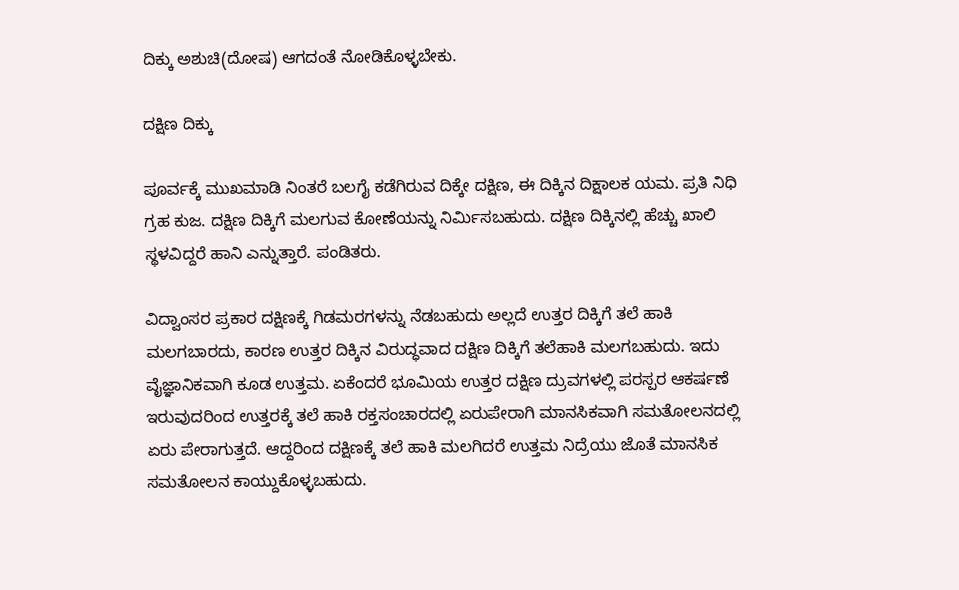ದಿಕ್ಕು ಅಶುಚಿ(ದೋಷ) ಆಗದಂತೆ ನೋಡಿಕೊಳ್ಳಬೇಕು.

ದಕ್ಷಿಣ ದಿಕ್ಕು

ಪೂರ್ವಕ್ಕೆ ಮುಖಮಾಡಿ ನಿಂತರೆ ಬಲಗೈ ಕಡೆಗಿರುವ ದಿಕ್ಕೇ ದಕ್ಷಿಣ, ಈ ದಿಕ್ಕಿನ ದಿಕ್ಷಾಲಕ ಯಮ. ಪ್ರತಿ ನಿಧಿ ಗ್ರಹ ಕುಜ. ದಕ್ಷಿಣ ದಿಕ್ಕಿಗೆ ಮಲಗುವ ಕೋಣೆಯನ್ನು ನಿರ್ಮಿಸಬಹುದು. ದಕ್ಷಿಣ ದಿಕ್ಕಿನಲ್ಲಿ ಹೆಚ್ಚು ಖಾಲಿ ಸ್ಥಳವಿದ್ದರೆ ಹಾನಿ ಎನ್ನುತ್ತಾರೆ. ಪಂಡಿತರು.

ವಿದ್ವಾಂಸರ ಪ್ರಕಾರ ದಕ್ಷಿಣಕ್ಕೆ ಗಿಡಮರಗಳನ್ನು ನೆಡಬಹುದು ಅಲ್ಲದೆ ಉತ್ತರ ದಿಕ್ಕಿಗೆ ತಲೆ ಹಾಕಿ ಮಲಗಬಾರದು, ಕಾರಣ ಉತ್ತರ ದಿಕ್ಕಿನ ವಿರುದ್ಧವಾದ ದಕ್ಷಿಣ ದಿಕ್ಕಿಗೆ ತಲೆಹಾಕಿ ಮಲಗಬಹುದು. ಇದು ವೈಜ್ಞಾನಿಕವಾಗಿ ಕೂಡ ಉತ್ತಮ. ಏಕೆಂದರೆ ಭೂಮಿಯ ಉತ್ತರ ದಕ್ಷಿಣ ದ್ರುವಗಳಲ್ಲಿ ಪರಸ್ಪರ ಆಕರ್ಷಣೆ ಇರುವುದರಿಂದ ಉತ್ತರಕ್ಕೆ ತಲೆ ಹಾಕಿ ರಕ್ತಸಂಚಾರದಲ್ಲಿ ಏರುಪೇರಾಗಿ ಮಾನಸಿಕವಾಗಿ ಸಮತೋಲನದಲ್ಲಿ ಏರು ಪೇರಾಗುತ್ತದೆ. ಆದ್ದರಿಂದ ದಕ್ಷಿಣಕ್ಕೆ ತಲೆ ಹಾಕಿ ಮಲಗಿದರೆ ಉತ್ತಮ ನಿದ್ರೆಯು ಜೊತೆ ಮಾನಸಿಕ ಸಮತೋಲನ ಕಾಯ್ದುಕೊಳ್ಳಬಹುದು.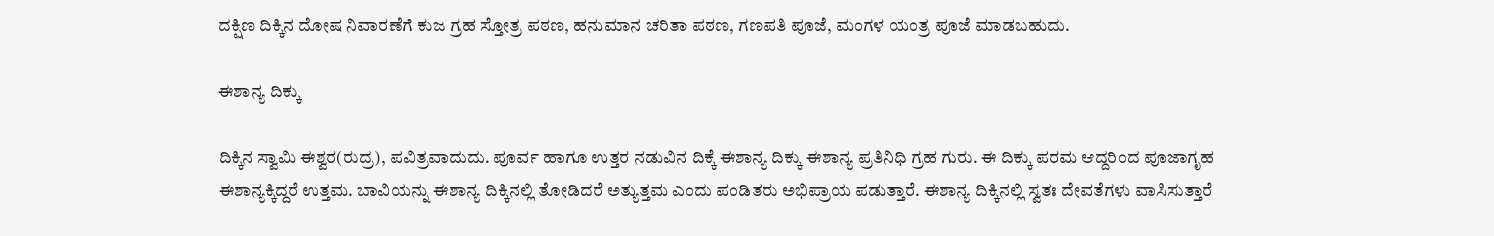ದಕ್ಷಿಣ ದಿಕ್ಕಿನ ದೋಷ ನಿವಾರಣೆಗೆ ಕುಜ ಗ್ರಹ ಸ್ತೋತ್ರ ಪಠಣ, ಹನುಮಾನ ಚರಿತಾ ಪಠಣ, ಗಣಪತಿ ಪೂಜೆ, ಮಂಗಳ ಯಂತ್ರ ಪೂಜೆ ಮಾಡಬಹುದು.

ಈಶಾನ್ಯ ದಿಕ್ಕು

ದಿಕ್ಕಿನ ಸ್ವಾಮಿ ಈಶ್ವರ(ರುದ್ರ), ಪವಿತ್ರವಾದುದು. ಪೂರ್ವ ಹಾಗೂ ಉತ್ತರ ನಡುವಿನ ದಿಕ್ಕೆ ಈಶಾನ್ಯ ದಿಕ್ಕು ಈಶಾನ್ಯ ಪ್ರತಿನಿಧಿ ಗ್ರಹ ಗುರು. ಈ ದಿಕ್ಕು ಪರಮ ಆದ್ದರಿಂದ ಪೂಜಾಗೃಹ ಈಶಾನ್ಯಕ್ಕಿದ್ದರೆ ಉತ್ತಮ. ಬಾವಿಯನ್ನು ಈಶಾನ್ಯ ದಿಕ್ಕಿನಲ್ಲಿ ತೋಡಿದರೆ ಅತ್ಯುತ್ತಮ ಎಂದು ಪಂಡಿತರು ಅಭಿಪ್ರಾಯ ಪಡುತ್ತಾರೆ. ಈಶಾನ್ಯ ದಿಕ್ಕಿನಲ್ಲಿ ಸ್ವತಃ ದೇವತೆಗಳು ವಾಸಿಸುತ್ತಾರೆ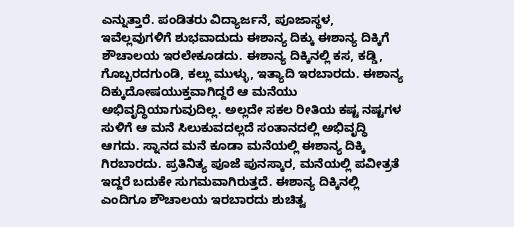ಎನ್ನುತ್ತಾರೆ. ಪಂಡಿತರು ವಿದ್ಯಾರ್ಜನೆ, ಪೂಜಾಸ್ಥಳ, ಇವೆಲ್ಲವುಗಳಿಗೆ ಶುಭವಾದುದು ಈಶಾನ್ಯ ದಿಕ್ಕು ಈಶಾನ್ಯ ದಿಕ್ಕಿಗೆ ಶೌಚಾಲಯ ಇರಲೇಕೂಡದು. ಈಶಾನ್ಯ ದಿಕ್ಕಿನಲ್ಲಿ ಕಸ, ಕಡ್ಡಿ, ಗೊಬ್ಬರದಗುಂಡಿ, ಕಲ್ಲು ಮುಳ್ಳು, ಇತ್ಯಾದಿ ಇರಬಾರದು. ಈಶಾನ್ಯ ದಿಕ್ಕುದೋಷಯುಕ್ತವಾಗಿದ್ದರೆ ಆ ಮನೆಯು ಅಭಿವೃದ್ಧಿಯಾಗುವುದಿಲ್ಲ. ಅಲ್ಲದೇ ಸಕಲ ರೀತಿಯ ಕಷ್ಟ ನಷ್ಟಗಳ ಸುಳಿಗೆ ಆ ಮನೆ ಸಿಲುಕುವದಲ್ಲದೆ ಸಂತಾನದಲ್ಲಿ ಅಭಿವೃದ್ಧಿ ಆಗದು. ಸ್ನಾನದ ಮನೆ ಕೂಡಾ ಮನೆಯಲ್ಲಿ ಈಶಾನ್ಯ ದಿಕ್ಕಿ ಗಿರಬಾರದು. ಪ್ರತಿನಿತ್ಯ ಪೂಜೆ ಪುನಸ್ಕಾರ, ಮನೆಯಲ್ಲಿ ಪವೀತ್ರತೆ ಇದ್ದರೆ ಬದುಕೇ ಸುಗಮವಾಗಿರುತ್ತದೆ. ಈಶಾನ್ಯ ದಿಕ್ಕಿನಲ್ಲಿ ಎಂದಿಗೂ ಶೌಚಾಲಯ ಇರಬಾರದು ಶುಚಿತ್ವ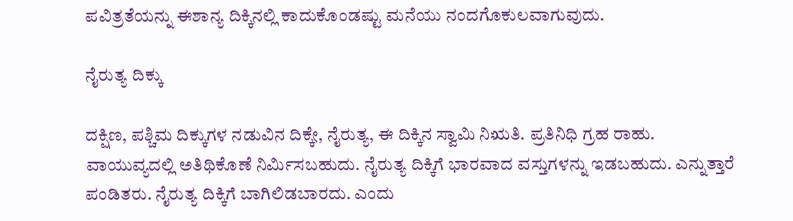ಪವಿತ್ರತೆಯನ್ನು ಈಶಾನ್ಯ ದಿಕ್ಕಿನಲ್ಲಿ ಕಾದುಕೊಂಡಷ್ಟು ಮನೆಯು ನಂದಗೊಕುಲವಾಗುವುದು.

ನೈರುತ್ಯ ದಿಕ್ಕು

ದಕ್ಷಿಣ, ಪಶ್ಚಿಮ ದಿಕ್ಕುಗಳ ನಡುವಿನ ದಿಕ್ಕೇ, ನೈರುತ್ಯ, ಈ ದಿಕ್ಕಿನ ಸ್ವಾಮಿ ನಿಋತಿ. ಪ್ರತಿನಿಧಿ ಗ್ರಹ ರಾಹು. ವಾಯುವ್ಯದಲ್ಲಿ ಅತಿಥಿಕೊಣೆ ನಿರ್ಮಿಸಬಹುದು. ನೈರುತ್ಯ ದಿಕ್ಕಿಗೆ ಭಾರವಾದ ವಸ್ತುಗಳನ್ನು ಇಡಬಹುದು. ಎನ್ನುತ್ತಾರೆ ಪಂಡಿತರು. ನೈರುತ್ಯ ದಿಕ್ಕಿಗೆ ಬಾಗಿಲಿಡಬಾರದು. ಎಂದು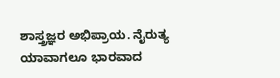ಶಾಸ್ತ್ರಜ್ಞರ ಅಭಿಪ್ರಾಯ. ನೈರುತ್ಯ ಯಾವಾಗಲೂ ಭಾರವಾದ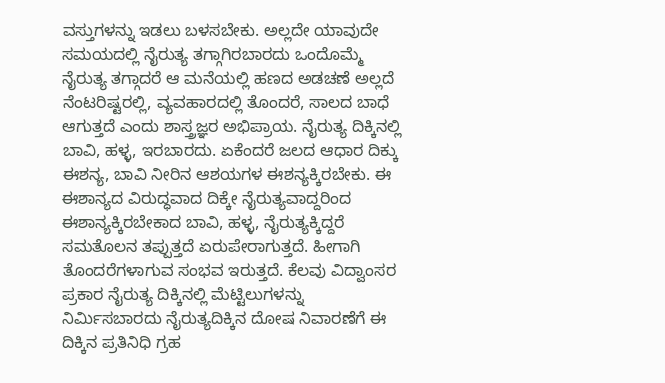ವಸ್ತುಗಳನ್ನು ಇಡಲು ಬಳಸಬೇಕು. ಅಲ್ಲದೇ ಯಾವುದೇ ಸಮಯದಲ್ಲಿ ನೈರುತ್ಯ ತಗ್ಗಾಗಿರಬಾರದು ಒಂದೊಮ್ಮೆ ನೈರುತ್ಯ ತಗ್ಗಾದರೆ ಆ ಮನೆಯಲ್ಲಿ ಹಣದ ಅಡಚಣೆ ಅಲ್ಲದೆ ನೆಂಟರಿಷ್ಟರಲ್ಲಿ, ವ್ಯವಹಾರದಲ್ಲಿ ತೊಂದರೆ, ಸಾಲದ ಬಾಧೆ ಆಗುತ್ತದೆ ಎಂದು ಶಾಸ್ತ್ರಜ್ಞರ ಅಭಿಪ್ರಾಯ. ನೈರುತ್ಯ ದಿಕ್ಕಿನಲ್ಲಿ ಬಾವಿ, ಹಳ್ಳ, ಇರಬಾರದು. ಏಕೆಂದರೆ ಜಲದ ಆಧಾರ ದಿಕ್ಕು ಈಶನ್ಯ, ಬಾವಿ ನೀರಿನ ಆಶಯಗಳ ಈಶನ್ಯಕ್ಕಿರಬೇಕು. ಈ ಈಶಾನ್ಯದ ವಿರುದ್ಧವಾದ ದಿಕ್ಕೇ ನೈರುತ್ಯವಾದ್ದರಿಂದ ಈಶಾನ್ಯಕ್ಕಿರಬೇಕಾದ ಬಾವಿ, ಹಳ್ಳ, ನೈರುತ್ಯಕ್ಕಿದ್ದರೆ ಸಮತೊಲನ ತಪ್ಪುತ್ತದೆ ಏರುಪೇರಾಗುತ್ತದೆ. ಹೀಗಾಗಿ ತೊಂದರೆಗಳಾಗುವ ಸಂಭವ ಇರುತ್ತದೆ. ಕೆಲವು ವಿದ್ವಾಂಸರ ಪ್ರಕಾರ ನೈರುತ್ಯ ದಿಕ್ಕಿನಲ್ಲಿ ಮೆಟ್ಟಿಲುಗಳನ್ನು ನಿರ್ಮಿಸಬಾರದು ನೈರುತ್ಯದಿಕ್ಕಿನ ದೋಷ ನಿವಾರಣೆಗೆ ಈ ದಿಕ್ಕಿನ ಪ್ರತಿನಿಧಿ ಗ್ರಹ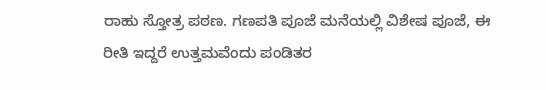ರಾಹು ಸ್ತೋತ್ರ ಪಠಣ. ಗಣಪತಿ ಪೂಜೆ ಮನೆಯಲ್ಲಿ ವಿಶೇಷ ಪೂಜೆ, ಈ ರೀತಿ ಇದ್ದರೆ ಉತ್ತಮವೆಂದು ಪಂಡಿತರ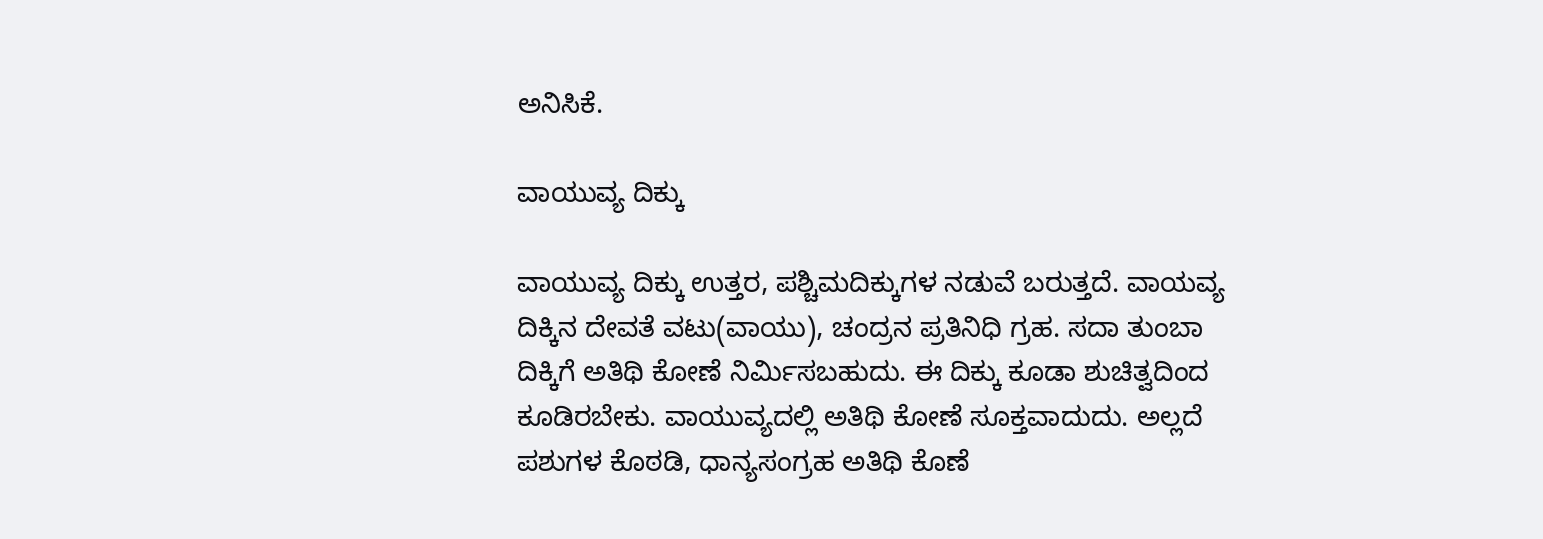ಅನಿಸಿಕೆ.

ವಾಯುವ್ಯ ದಿಕ್ಕು

ವಾಯುವ್ಯ ದಿಕ್ಕು ಉತ್ತರ, ಪಶ್ಚಿಮದಿಕ್ಕುಗಳ ನಡುವೆ ಬರುತ್ತದೆ. ವಾಯವ್ಯ ದಿಕ್ಕಿನ ದೇವತೆ ವಟು(ವಾಯು), ಚಂದ್ರನ ಪ್ರತಿನಿಧಿ ಗ್ರಹ. ಸದಾ ತುಂಬಾ ದಿಕ್ಕಿಗೆ ಅತಿಥಿ ಕೋಣೆ ನಿರ್ಮಿಸಬಹುದು. ಈ ದಿಕ್ಕು ಕೂಡಾ ಶುಚಿತ್ವದಿಂದ ಕೂಡಿರಬೇಕು. ವಾಯುವ್ಯದಲ್ಲಿ ಅತಿಥಿ ಕೋಣೆ ಸೂಕ್ತವಾದುದು. ಅಲ್ಲದೆ ಪಶುಗಳ ಕೊಠಡಿ, ಧಾನ್ಯಸಂಗ್ರಹ ಅತಿಥಿ ಕೊಣೆ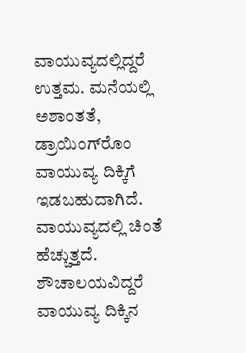ವಾಯುವ್ಯದಲ್ಲಿದ್ದರೆ ಉತ್ತಮ. ಮನೆಯಲ್ಲಿ ಅಶಾಂತತೆ, ಡ್ರಾಯಿಂಗ್‌ರೊಂ ವಾಯುವ್ಯ ದಿಕ್ಕಿಗೆ ಇಡಬಹುದಾಗಿದೆ. ವಾಯುವ್ಯದಲ್ಲಿ ಚಿಂತೆ ಹೆಚ್ಚುತ್ತದೆ. ಶೌಚಾಲಯವಿದ್ದರೆ ವಾಯುವ್ಯ ದಿಕ್ಕಿನ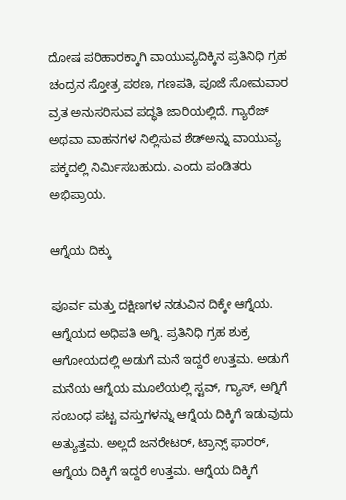ದೋಷ ಪರಿಹಾರಕ್ಕಾಗಿ ವಾಯುವ್ಯದಿಕ್ಕಿನ ಪ್ರತಿನಿಧಿ ಗ್ರಹ ಚಂದ್ರನ ಸ್ತೋತ್ರ ಪಠಣ, ಗಣಪತಿ, ಪೂಜೆ ಸೋಮವಾರ ವ್ರತ ಅನುಸರಿಸುವ ಪದ್ಧತಿ ಜಾರಿಯಲ್ಲಿದೆ. ಗ್ಯಾರೆಜ್ ಅಥವಾ ವಾಹನಗಳ ನಿಲ್ಲಿಸುವ ಶೆಡ್‌ಅನ್ನು ವಾಯುವ್ಯ ಪಕ್ಕದಲ್ಲಿ ನಿರ್ಮಿಸಬಹುದು. ಎಂದು ಪಂಡಿತರು ಅಭಿಪ್ರಾಯ.

ಆಗ್ನೆಯ ದಿಕ್ಕು

ಪೂರ್ವ ಮತ್ತು ದಕ್ಷಿಣಗಳ ನಡುವಿನ ದಿಕ್ಕೇ ಆಗ್ನೆಯ. ಆಗ್ನೆಯದ ಅಧಿಪತಿ ಅಗ್ನಿ. ಪ್ರತಿನಿಧಿ ಗ್ರಹ ಶುಕ್ರ ಆಗೋಯದಲ್ಲಿ ಅಡುಗೆ ಮನೆ ಇದ್ದರೆ ಉತ್ತಮ. ಅಡುಗೆ ಮನೆಯ ಆಗ್ನೆಯ ಮೂಲೆಯಲ್ಲಿ ಸ್ಟವ್, ಗ್ಯಾಸ್, ಅಗ್ನಿಗೆ ಸಂಬಂಧ ಪಟ್ಟ ವಸ್ತುಗಳನ್ನು ಆಗ್ನೆಯ ದಿಕ್ಕಿಗೆ ಇಡುವುದು ಅತ್ಯುತ್ತಮ. ಅಲ್ಲದೆ ಜನರೇಟರ್‌, ಟ್ರಾನ್ಸ್ ಫಾರರ್, ಆಗ್ನೆಯ ದಿಕ್ಕಿಗೆ ಇದ್ದರೆ ಉತ್ತಮ. ಆಗ್ನೆಯ ದಿಕ್ಕಿಗೆ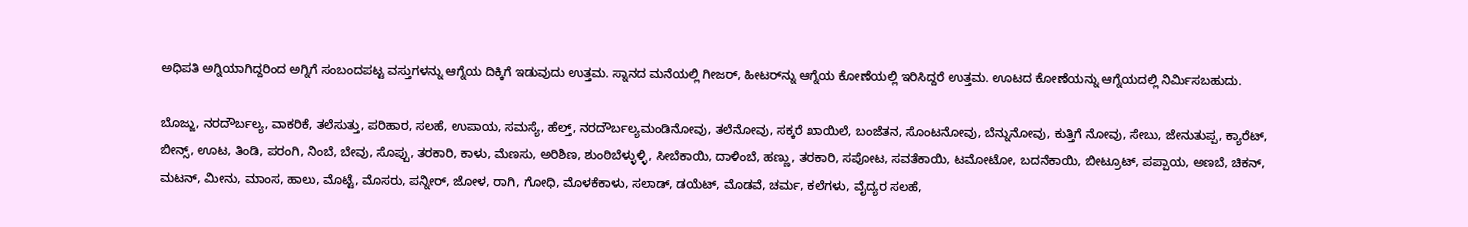ಅಧಿಪತಿ ಅಗ್ನಿಯಾಗಿದ್ದರಿಂದ ಅಗ್ನಿಗೆ ಸಂಬಂದಪಟ್ಟ ವಸ್ತುಗಳನ್ನು ಆಗ್ನೆಯ ದಿಕ್ಕಿಗೆ ಇಡುವುದು ಉತ್ತಮ. ಸ್ನಾನದ ಮನೆಯಲ್ಲಿ ಗೀಜರ್, ಹೀಟರ್‌ನ್ನು ಆಗ್ನೆಯ ಕೋಣೆಯಲ್ಲಿ ಇರಿಸಿದ್ದರೆ ಉತ್ತಮ. ಊಟದ ಕೋಣೆಯನ್ನು ಆಗ್ನೆಯದಲ್ಲಿ ನಿರ್ಮಿಸಬಹುದು.

ಬೊಜ್ಜು, ನರದೌರ್ಬಲ್ಯ, ವಾಕರಿಕೆ, ತಲೆಸುತ್ತು, ಪರಿಹಾರ, ಸಲಹೆ, ಉಪಾಯ, ಸಮಸ್ಯೆ, ಹೆಲ್ತ್, ನರದೌರ್ಬಲ್ಯಮಂಡಿನೋವು, ತಲೆನೋವು, ಸಕ್ಕರೆ ಖಾಯಿಲೆ, ಬಂಜೆತನ, ಸೊಂಟನೋವು, ಬೆನ್ನುನೋವು, ಕುತ್ತಿಗೆ ನೋವು, ಸೇಬು, ಜೇನುತುಪ್ಪ, ಕ್ಯಾರೆಟ್, ಬೀನ್ಸ್, ಊಟ, ತಿಂಡಿ, ಪರಂಗಿ, ನಿಂಬೆ, ಬೇವು, ಸೊಪ್ಪು, ತರಕಾರಿ, ಕಾಳು, ಮೆಣಸು, ಅರಿಶಿಣ, ಶುಂಠಿಬೆಳ್ಳುಳ್ಳಿ, ಸೀಬೆಕಾಯಿ, ದಾಳಿಂಬೆ, ಹಣ್ಣು, ತರಕಾರಿ, ಸಪೋಟ, ಸವತೆಕಾಯಿ, ಟಮೋಟೋ, ಬದನೆಕಾಯಿ, ಬೀಟ್ರೂಟ್, ಪಪ್ಪಾಯ, ಅಣಬೆ, ಚಿಕನ್, ಮಟನ್, ಮೀನು, ಮಾಂಸ, ಹಾಲು, ಮೊಟ್ಟೆ, ಮೊಸರು, ಪನ್ನೀರ್, ಜೋಳ, ರಾಗಿ, ಗೋಧಿ, ಮೊಳಕೆಕಾಳು, ಸಲಾಡ್, ಡಯೆಟ್, ಮೊಡವೆ, ಚರ್ಮ, ಕಲೆಗಳು, ವೈದ್ಯರ ಸಲಹೆ,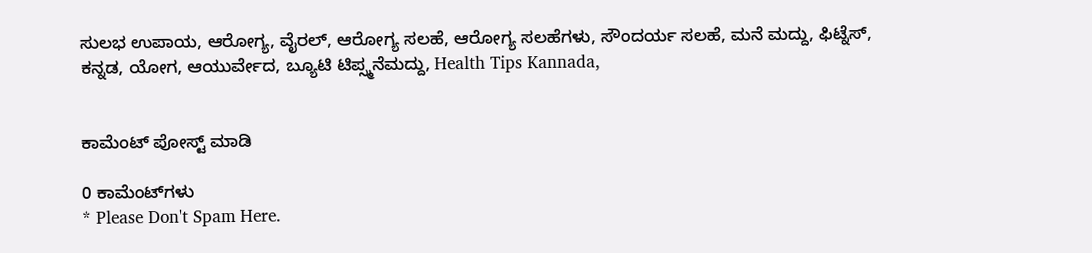ಸುಲಭ ಉಪಾಯ, ಆರೋಗ್ಯ, ವೈರಲ್, ಆರೋಗ್ಯ ಸಲಹೆ, ಆರೋಗ್ಯ ಸಲಹೆಗಳು, ಸೌಂದರ್ಯ ಸಲಹೆ, ಮನೆ ಮದ್ದು, ಫಿಟ್ನೆಸ್, ಕನ್ನಡ, ಯೋಗ, ಆಯುರ್ವೇದ, ಬ್ಯೂಟಿ ಟಿಪ್ಸ್ಮನೆಮದ್ದು, Health Tips Kannada,


ಕಾಮೆಂಟ್‌‌ ಪೋಸ್ಟ್‌ ಮಾಡಿ

0 ಕಾಮೆಂಟ್‌ಗಳು
* Please Don't Spam Here.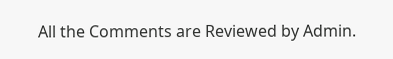All the Comments are Reviewed by Admin.